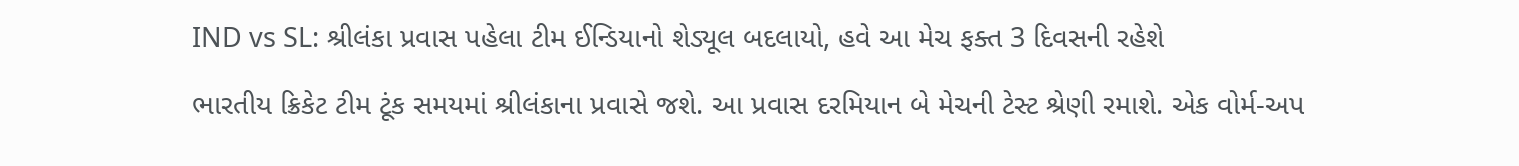IND vs SL: શ્રીલંકા પ્રવાસ પહેલા ટીમ ઈન્ડિયાનો શેડ્યૂલ બદલાયો, હવે આ મેચ ફક્ત 3 દિવસની રહેશે

ભારતીય ક્રિકેટ ટીમ ટૂંક સમયમાં શ્રીલંકાના પ્રવાસે જશે. આ પ્રવાસ દરમિયાન બે મેચની ટેસ્ટ શ્રેણી રમાશે. એક વોર્મ-અપ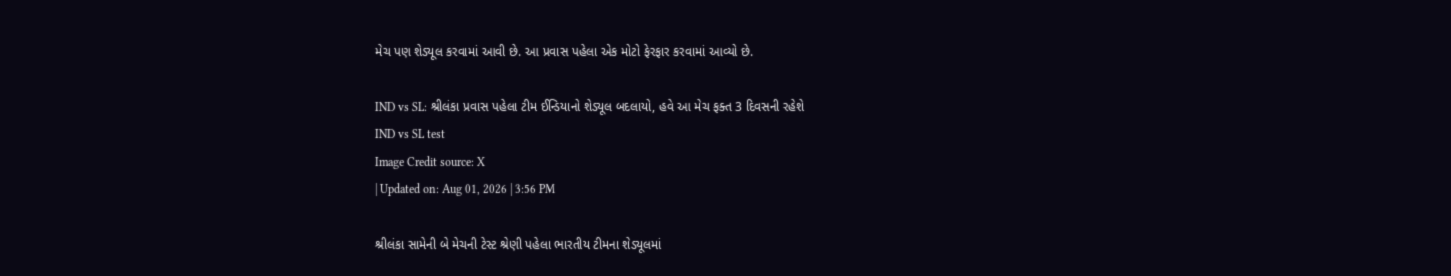મેચ પણ શેડ્યૂલ કરવામાં આવી છે. આ પ્રવાસ પહેલા એક મોટો ફેરફાર કરવામાં આવ્યો છે.

IND vs SL: શ્રીલંકા પ્રવાસ પહેલા ટીમ ઈન્ડિયાનો શેડ્યૂલ બદલાયો, હવે આ મેચ ફક્ત 3 દિવસની રહેશે
IND vs SL test
Image Credit source: X
| Updated on: Aug 01, 2026 | 3:56 PM

શ્રીલંકા સામેની બે મેચની ટેસ્ટ શ્રેણી પહેલા ભારતીય ટીમના શેડ્યૂલમાં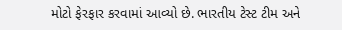મોટો ફેરફાર કરવામાં આવ્યો છે. ભારતીય ટેસ્ટ ટીમ અને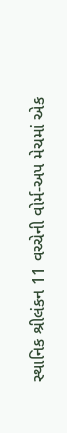સ્થાનિક શ્રીલંકન 11 વચ્ચેની વોર્મ-અપ મેચમાં એક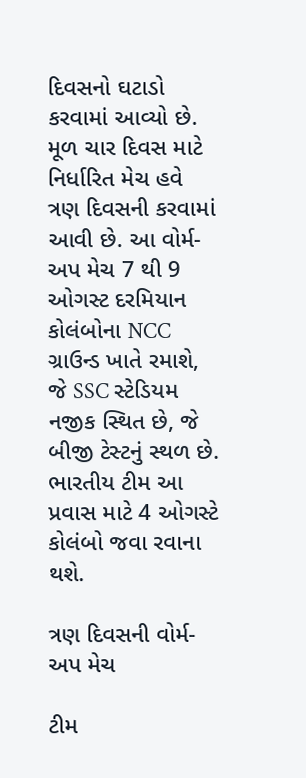દિવસનો ઘટાડો કરવામાં આવ્યો છે. મૂળ ચાર દિવસ માટે નિર્ધારિત મેચ હવે ત્રણ દિવસની કરવામાં આવી છે. આ વોર્મ-અપ મેચ 7 થી 9 ઓગસ્ટ દરમિયાન કોલંબોના NCC ગ્રાઉન્ડ ખાતે રમાશે, જે SSC સ્ટેડિયમ નજીક સ્થિત છે, જે બીજી ટેસ્ટનું સ્થળ છે. ભારતીય ટીમ આ પ્રવાસ માટે 4 ઓગસ્ટે કોલંબો જવા રવાના થશે.

ત્રણ દિવસની વોર્મ-અપ મેચ

ટીમ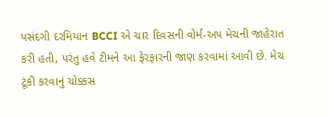પસંદગી દરમિયાન BCCI એ ચાર દિવસની વોર્મ-અપ મેચની જાહેરાત કરી હતી, પરંતુ હવે ટીમને આ ફેરફારની જાણ કરવામાં આવી છે. મેચ ટૂંકી કરવાનું ચોક્કસ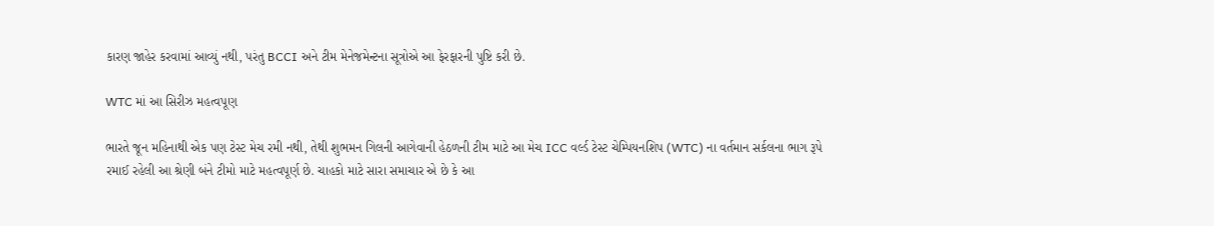કારણ જાહેર કરવામાં આવ્યું નથી, પરંતુ BCCI અને ટીમ મેનેજમેન્ટના સૂત્રોએ આ ફેરફારની પુષ્ટિ કરી છે.

WTC માં આ સિરીઝ મહત્વપૂણ

ભારતે જૂન મહિનાથી એક પણ ટેસ્ટ મેચ રમી નથી, તેથી શુભમન ગિલની આગેવાની હેઠળની ટીમ માટે આ મેચ ICC વર્લ્ડ ટેસ્ટ ચેમ્પિયનશિપ (WTC) ના વર્તમાન સર્કલના ભાગ રૂપે રમાઈ રહેલી આ શ્રેણી બંને ટીમો માટે મહત્વપૂર્ણ છે. ચાહકો માટે સારા સમાચાર એ છે કે આ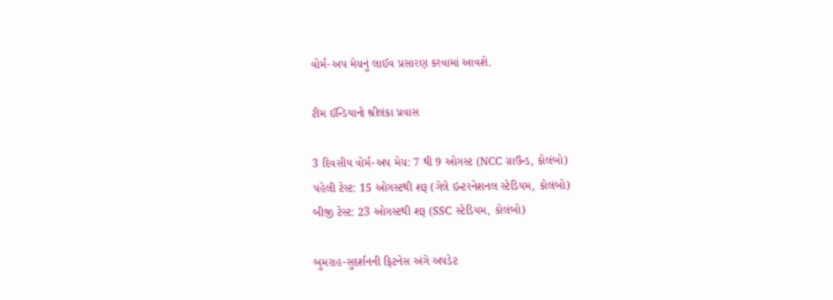વોર્મ-અપ મેચનું લાઈવ પ્રસારણ કરવામાં આવશે.

ટીમ ઈન્ડિયાનો શ્રીલંકા પ્રવાસ

3 દિવસીય વોર્મ-અપ મેચ: 7 થી 9 ઓગસ્ટ (NCC ગ્રાઉન્ડ, કોલંબો)
પહેલી ટેસ્ટ: 15 ઓગસ્ટથી શરૂ (ગેલે ઇન્ટરનેશનલ સ્ટેડિયમ, કોલંબો)
બીજી ટેસ્ટ: 23 ઓગસ્ટથી શરૂ (SSC સ્ટેડિયમ, કોલંબો)

બુમરાહ-સુદર્શનની ફિટનેસ અંગે અપડેટ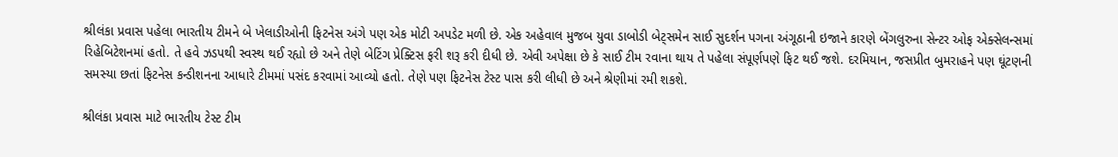શ્રીલંકા પ્રવાસ પહેલા ભારતીય ટીમને બે ખેલાડીઓની ફિટનેસ અંગે પણ એક મોટી અપડેટ મળી છે. એક અહેવાલ મુજબ યુવા ડાબોડી બેટ્સમેન સાઈ સુદર્શન પગના અંગૂઠાની ઇજાને કારણે બેંગલુરુના સેન્ટર ઓફ એક્સેલન્સમાં રિહેબિટેશનમાં હતો. તે હવે ઝડપથી સ્વસ્થ થઈ રહ્યો છે અને તેણે બેટિંગ પ્રેક્ટિસ ફરી શરૂ કરી દીધી છે. એવી અપેક્ષા છે કે સાઈ ટીમ રવાના થાય તે પહેલા સંપૂર્ણપણે ફિટ થઈ જશે. દરમિયાન, જસપ્રીત બુમરાહને પણ ઘૂંટણની સમસ્યા છતાં ફિટનેસ કન્ડીશનના આધારે ટીમમાં પસંદ કરવામાં આવ્યો હતો. તેણે પણ ફિટનેસ ટેસ્ટ પાસ કરી લીધી છે અને શ્રેણીમાં રમી શકશે.

શ્રીલંકા પ્રવાસ માટે ભારતીય ટેસ્ટ ટીમ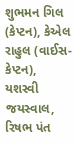શુભમન ગિલ (કેપ્ટન), કેએલ રાહુલ (વાઈસ-કેપ્ટન), યશસ્વી જયસ્વાલ, રિષભ પંત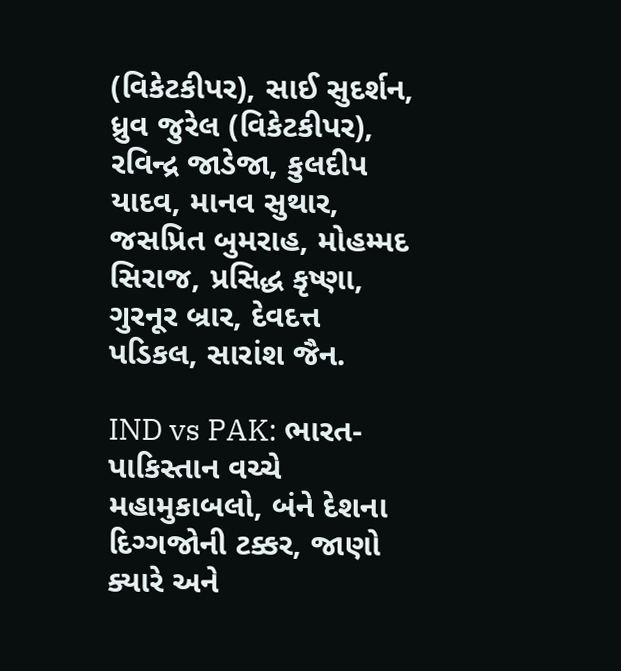(વિકેટકીપર), સાઈ સુદર્શન, ધ્રુવ જુરેલ (વિકેટકીપર), રવિન્દ્ર જાડેજા, કુલદીપ યાદવ, માનવ સુથાર, જસપ્રિત બુમરાહ, મોહમ્મદ સિરાજ, પ્રસિદ્ધ કૃષ્ણા, ગુરનૂર બ્રાર, દેવદત્ત પડિકલ, સારાંશ જૈન.

IND vs PAK: ભારત-પાકિસ્તાન વચ્ચે મહામુકાબલો, બંને દેશના દિગ્ગજોની ટક્કર, જાણો ક્યારે અને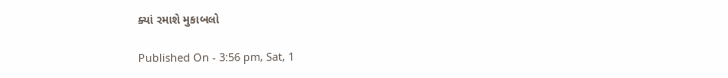ક્યાં રમાશે મુકાબલો

Published On - 3:56 pm, Sat, 1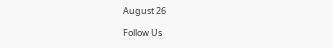August 26

Follow Us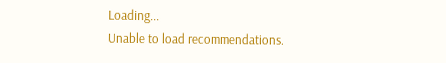Loading...
Unable to load recommendations.